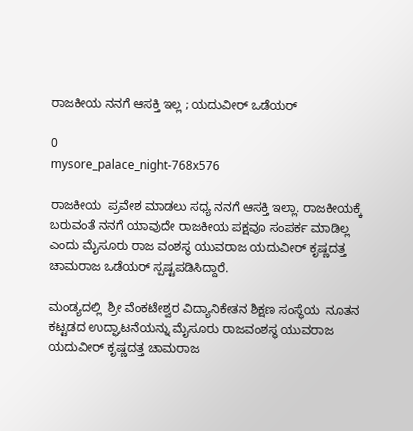ರಾಜಕೀಯ ನನಗೆ ಆಸಕ್ತಿ ಇಲ್ಲ ; ಯದುವೀರ್ ಒಡೆಯರ್

0
mysore_palace_night-768x576

ರಾಜಕೀಯ  ಪ್ರವೇಶ ಮಾಡಲು ಸಧ್ಯ ನನಗೆ ಆಸಕ್ತಿ ಇಲ್ಲಾ. ರಾಜಕೀಯಕ್ಕೆ ಬರುವಂತೆ ನನಗೆ ಯಾವುದೇ ರಾಜಕೀಯ ಪಕ್ಷವೂ ಸಂಪರ್ಕ ಮಾಡಿಲ್ಲ ಎಂದು ಮೈಸೂರು ರಾಜ ವಂಶಸ್ಥ ಯುವರಾಜ ಯದುವೀರ್ ಕೃಷ್ಣದತ್ತ ಚಾಮರಾಜ ಒಡೆಯರ್ ಸ್ಪಷ್ಟಪಡಿಸಿದ್ದಾರೆ.

ಮಂಡ್ಯದಲ್ಲಿ  ಶ್ರೀ ವೆಂಕಟೇಶ್ವರ ವಿದ್ಯಾನಿಕೇತನ ಶಿಕ್ಷಣ ಸಂಸ್ಥೆಯ  ನೂತನ  ಕಟ್ಟಡದ ಉದ್ಘಾಟನೆಯನ್ನು ಮೈಸೂರು ರಾಜವಂಶಸ್ಥ ಯುವರಾಜ ಯದುವೀರ್ ಕೃಷ್ಣದತ್ತ ಚಾಮರಾಜ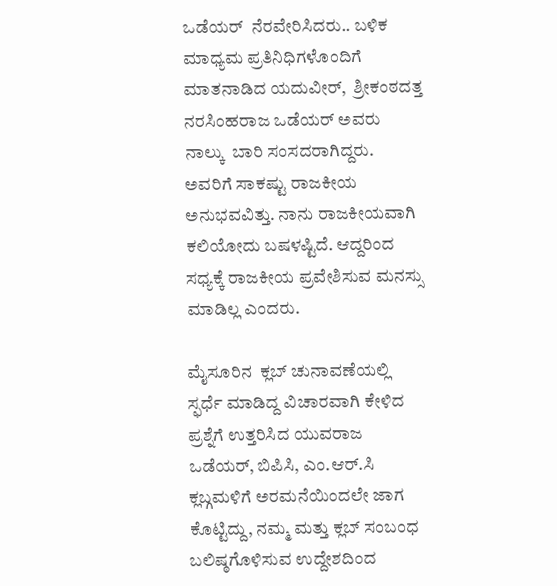ಒಡೆಯರ್  ನೆರವೇರಿಸಿದರು.. ಬಳಿಕ ಮಾಧ್ಯಮ ಪ್ರತಿನಿಧಿಗಳೊಂದಿಗೆ ಮಾತನಾಡಿದ ಯದುವೀರ್,  ಶ್ರೀಕಂಠದತ್ತ ನರಸಿಂಹರಾಜ ಒಡೆಯರ್ ಅವರು  ನಾಲ್ಕು  ಬಾರಿ ಸಂಸದರಾಗಿದ್ದರು.  ಅವರಿಗೆ ಸಾಕಷ್ಟು ರಾಜಕೀಯ ಅನುಭವವಿತ್ತು. ನಾನು ರಾಜಕೀಯವಾಗಿ ಕಲಿಯೋದು ಬಷಳಷ್ಟಿದೆ. ಆದ್ದರಿಂದ ಸಧ್ಯಕ್ಕೆ ರಾಜಕೀಯ ಪ್ರವೇಶಿಸುವ ಮನಸ್ಸು ಮಾಡಿಲ್ಲ ಎಂದರು.

ಮೈಸೂರಿನ  ಕ್ಲಬ್ ಚುನಾವಣೆಯಲ್ಲಿ  ಸ್ಫರ್ಧೆ ಮಾಡಿದ್ದ ವಿಚಾರವಾಗಿ ಕೇಳಿದ ಪ್ರಶ್ನೆಗೆ ಉತ್ತರಿಸಿದ ಯುವರಾಜ ಒಡೆಯರ್, ಬಿಪಿಸಿ, ಎಂ.ಆರ್.ಸಿ ಕ್ಲಬ್ಗಮಳಿಗೆ ಅರಮನೆಯಿಂದಲೇ ಜಾಗ ಕೊಟ್ಟಿದ್ದು, ನಮ್ಮ ಮತ್ತು ಕ್ಲಬ್ ಸಂಬಂಧ ಬಲಿಷ್ಠಗೊಳಿಸುವ ಉದ್ದೇಶದಿಂದ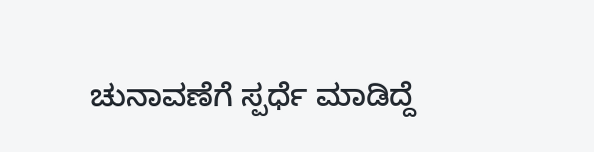ಚುನಾವಣೆಗೆ ಸ್ಪರ್ಧೆ ಮಾಡಿದ್ದೆ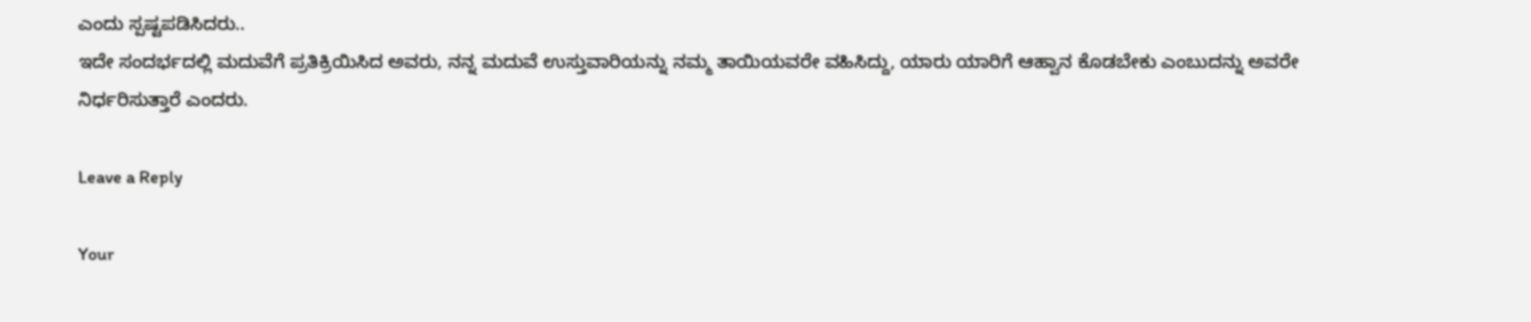ಎಂದು ಸ್ಪಷ್ಟಪಡಿಸಿದರು..
ಇದೇ ಸಂದರ್ಭದಲ್ಲಿ ಮದುವೆಗೆ ಪ್ರತಿಕ್ರಿಯಿಸಿದ ಅವರು, ನನ್ನ ಮದುವೆ ಉಸ್ತುವಾರಿಯನ್ನು ನಮ್ಮ ತಾಯಿಯವರೇ ವಹಿಸಿದ್ದು, ಯಾರು ಯಾರಿಗೆ ಆಹ್ವಾನ ಕೊಡಬೇಕು ಎಂಬುದನ್ನು ಅವರೇ ನಿರ್ಧರಿಸುತ್ತಾರೆ ಎಂದರು.

Leave a Reply

Your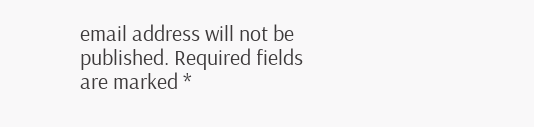email address will not be published. Required fields are marked *